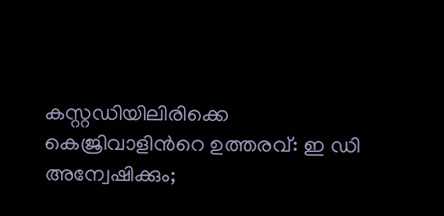കസ്റ്റഡിയിലിരിക്കെ കെജ്രിവാളിന്‍റെ ഉത്തരവ്: ഇ ഡി അന്വേഷിക്കും;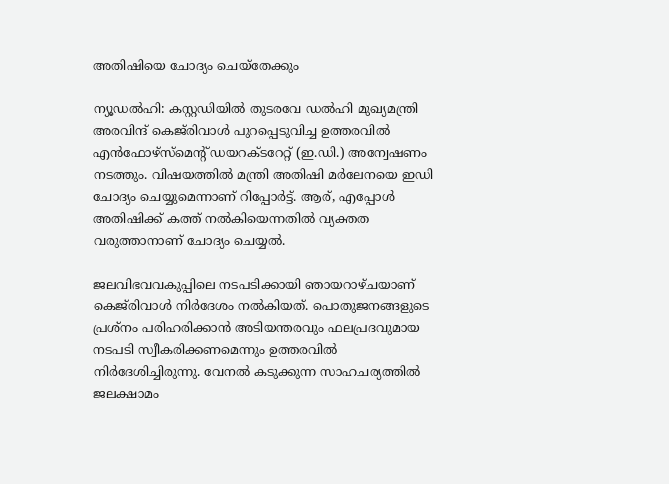അതിഷിയെ ചോദ്യം ചെയ്തേക്കും

ന്യൂഡൽഹി: കസ്റ്റഡിയിൽ തുടരവേ ഡൽഹി മുഖ്യമന്ത്രി അരവിന്ദ് കെജ്‌രിവാൾ പുറപ്പെടുവിച്ച ഉത്തരവിൽ എൻഫോഴ്സ്മെന്റ് ഡയറക്ടറേറ്റ് (ഇ.ഡി.) അന്വേഷണം നടത്തും. വിഷയത്തിൽ മന്ത്രി അതിഷി മർലേനയെ ഇഡി ചോദ്യം ചെയ്യുമെന്നാണ് റിപ്പോർട്ട്. ആര്, എപ്പോൾ അതിഷിക്ക് കത്ത് നൽകിയെന്നതിൽ വ്യക്തത വരുത്താനാണ് ചോദ്യം ചെയ്യൽ.

ജലവിഭവവകുപ്പിലെ നടപടിക്കായി ഞായറാഴ്ചയാണ് കെജ്‌രിവാൾ നിർദേശം നൽകിയത്. പൊതുജനങ്ങളുടെ പ്രശ്‌നം പരിഹരിക്കാൻ അടിയന്തരവും ഫലപ്രദവുമായ നടപടി സ്വീകരിക്കണമെന്നും ഉത്തരവിൽ നിർദേശിച്ചിരുന്നു. വേനൽ കടുക്കുന്ന സാഹചര്യത്തിൽ ജലക്ഷാമം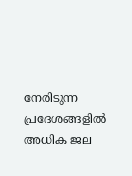നേരിടുന്ന പ്രദേശങ്ങളിൽ അധിക ജല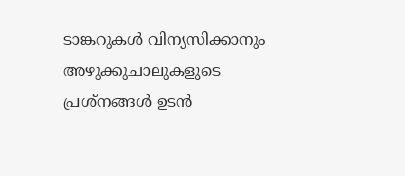ടാങ്കറുകൾ വിന്യസിക്കാനും അഴുക്കുചാലുകളുടെ പ്രശ്‌നങ്ങൾ ഉടൻ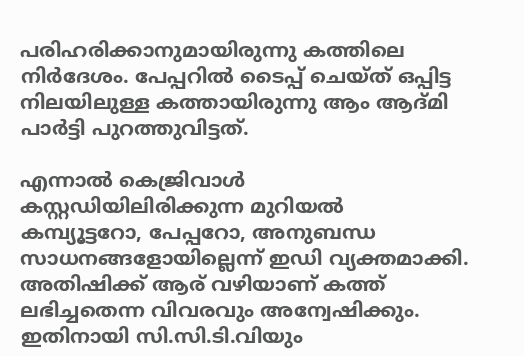പരിഹരിക്കാനുമായിരുന്നു കത്തിലെ നിർദേശം. പേപ്പറിൽ ടൈപ്പ് ചെയ്ത് ഒപ്പിട്ട നിലയിലുള്ള കത്തായിരുന്നു ആം ആദ്മി പാർട്ടി പുറത്തുവിട്ടത്.

എന്നാൽ കെജ്രിവാൾ കസ്റ്റഡിയിലിരിക്കുന്ന മുറിയൽ കമ്പ്യൂട്ടറോ, പേപ്പറോ, അനുബന്ധ സാധനങ്ങളോയില്ലെന്ന് ഇഡി വ്യക്തമാക്കി. അതിഷിക്ക് ആര് വഴിയാണ് കത്ത് ലഭിച്ചതെന്ന വിവരവും അന്വേഷിക്കും. ഇതിനായി സി.സി.ടി.വിയും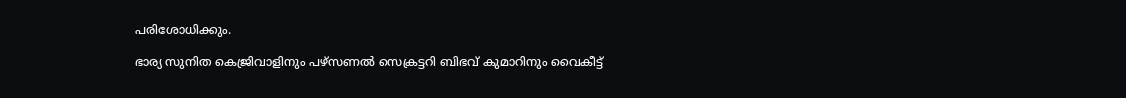പരിശോധിക്കും.

ഭാര്യ സുനിത കെജ്രിവാളിനും പഴ്സണൽ സെക്രട്ടറി ബിഭവ് കുമാറിനും വൈകീട്ട്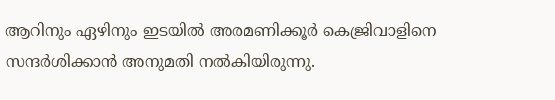ആറിനും ഏഴിനും ഇടയിൽ അരമണിക്കൂർ കെജ്രിവാളിനെ സന്ദർശിക്കാൻ അനുമതി നൽകിയിരുന്നു.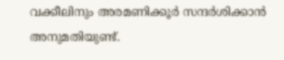വക്കീലിനും അരമണിക്കൂർ സന്ദർശിക്കാൻ അനുമതിയുണ്ട്.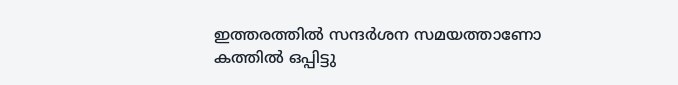ഇത്തരത്തിൽ സന്ദർശന സമയത്താണോ കത്തിൽ ഒപ്പിട്ടു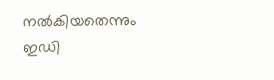നൽകിയതെന്നും ഇഡി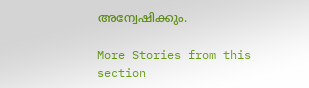അന്വേഷിക്കും.

More Stories from this section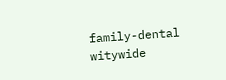family-dental
witywide